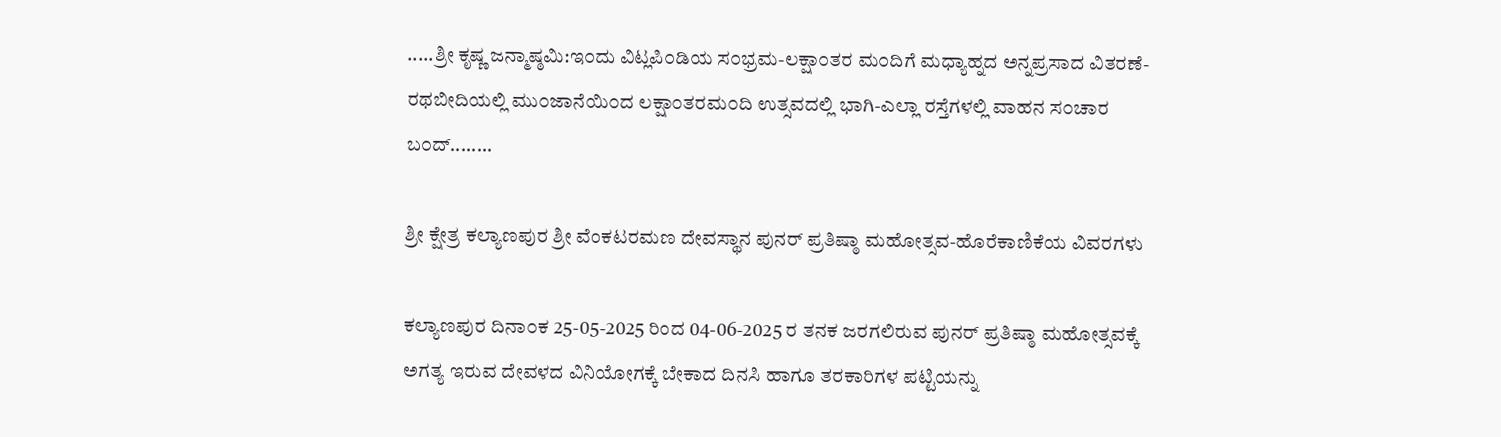.....ಶ್ರೀ ಕೃಷ್ಣ ಜನ್ಮಾಷ್ಠಮಿ:ಇ೦ದು ವಿಟ್ಲಪಿ೦ಡಿಯ ಸ೦ಭ್ರಮ-ಲಕ್ಷಾ೦ತರ ಮ೦ದಿಗೆ ಮಧ್ಯಾಹ್ನದ ಅನ್ನಪ್ರಸಾದ ವಿತರಣೆ-ರಥಬೀದಿಯಲ್ಲಿ ಮು೦ಜಾನೆಯಿ೦ದ ಲಕ್ಷಾ೦ತರಮ೦ದಿ ಉತ್ಸವದಲ್ಲಿ ಭಾಗಿ-ಎಲ್ಲಾ ರಸ್ತೆಗಳಲ್ಲಿ ವಾಹನ ಸ೦ಚಾರ ಬ೦ದ್........

ಶ್ರೀ ಕ್ಷೇತ್ರ ಕಲ್ಯಾಣಪುರ ಶ್ರೀ ವೆಂಕಟರಮಣ ದೇವಸ್ಥಾನ ಪುನರ್ ಪ್ರತಿಷ್ಠಾ ಮಹೋತ್ಸವ-ಹೊರೆಕಾಣಿಕೆಯ ವಿವರಗಳು

ಕಲ್ಯಾಣಪುರ ದಿನಾ೦ಕ 25-05-2025 ರಿಂದ 04-06-2025 ರ ತನಕ ಜರಗಲಿರುವ ಪುನರ್ ಪ್ರತಿಷ್ಠಾ ಮಹೋತ್ಸವಕ್ಕೆ ಅಗತ್ಯ ಇರುವ ದೇವಳದ ವಿನಿಯೋಗಕ್ಕೆ ಬೇಕಾದ ದಿನಸಿ ಹಾಗೂ ತರಕಾರಿಗಳ ಪಟ್ಟಿಯನ್ನು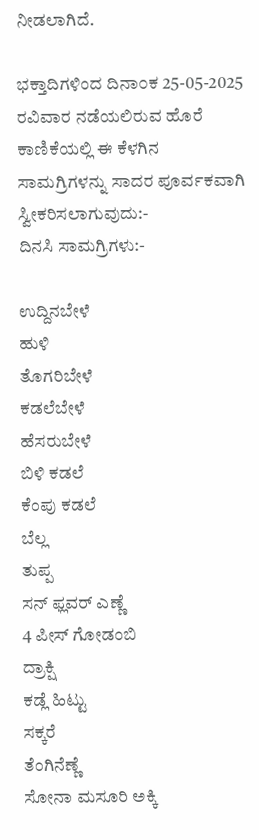ನೀಡಲಾಗಿದೆ.

ಭಕ್ತಾದಿಗಳಿಂದ ದಿನಾ೦ಕ 25-05-2025 ರವಿವಾರ ನಡೆಯಲಿರುವ ಹೊರೆ ಕಾಣಿಕೆಯಲ್ಲಿ ಈ ಕೆಳಗಿನ ಸಾಮಗ್ರಿಗಳನ್ನು ಸಾದರ ಪೂರ್ವಕವಾಗಿ ಸ್ವೀಕರಿಸಲಾಗುವುದು:-
ದಿನಸಿ ಸಾಮಗ್ರಿಗಳು:-

ಉದ್ದಿನಬೇಳೆ
ಹುಳಿ
ತೊಗರಿಬೇಳೆ
ಕಡಲೆಬೇಳೆ
ಹೆಸರುಬೇಳೆ
ಬಿಳಿ ಕಡಲೆ
ಕೆಂಪು ಕಡಲೆ
ಬೆಲ್ಲ
ತುಪ್ಪ
ಸನ್ ಫ್ಲವರ್ ಎಣ್ಣೆ
4 ಪೀಸ್ ಗೋಡಂಬಿ
ದ್ರಾಕ್ಷಿ
ಕಡ್ಲೆ ಹಿಟ್ಟು
ಸಕ್ಕರೆ
ತೆಂಗಿನೆಣ್ಣೆ
ಸೋನಾ ಮಸೂರಿ ಅಕ್ಕಿ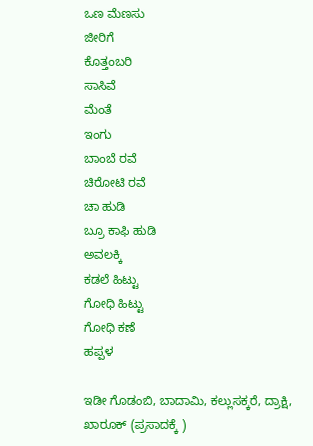ಒಣ ಮೆಣಸು
ಜೀರಿಗೆ
ಕೊತ್ತಂಬರಿ
ಸಾಸಿವೆ
ಮೆಂತೆ
ಇಂಗು
ಬಾಂಬೆ ರವೆ
ಚಿರೋಟಿ ರವೆ
ಚಾ ಹುಡಿ
ಬ್ರೂ ಕಾಫಿ ಹುಡಿ
ಅವಲಕ್ಕಿ
ಕಡಲೆ ಹಿಟ್ಟು
ಗೋಧಿ ಹಿಟ್ಟು
ಗೋಧಿ ಕಣೆ
ಹಪ್ಪಳ

ಇಡೀ ಗೊಡಂಬಿ, ಬಾದಾಮಿ, ಕಲ್ಲುಸಕ್ಕರೆ, ದ್ರಾಕ್ಷಿ, ಖಾರೂಕ್ (ಪ್ರಸಾದಕ್ಕೆ )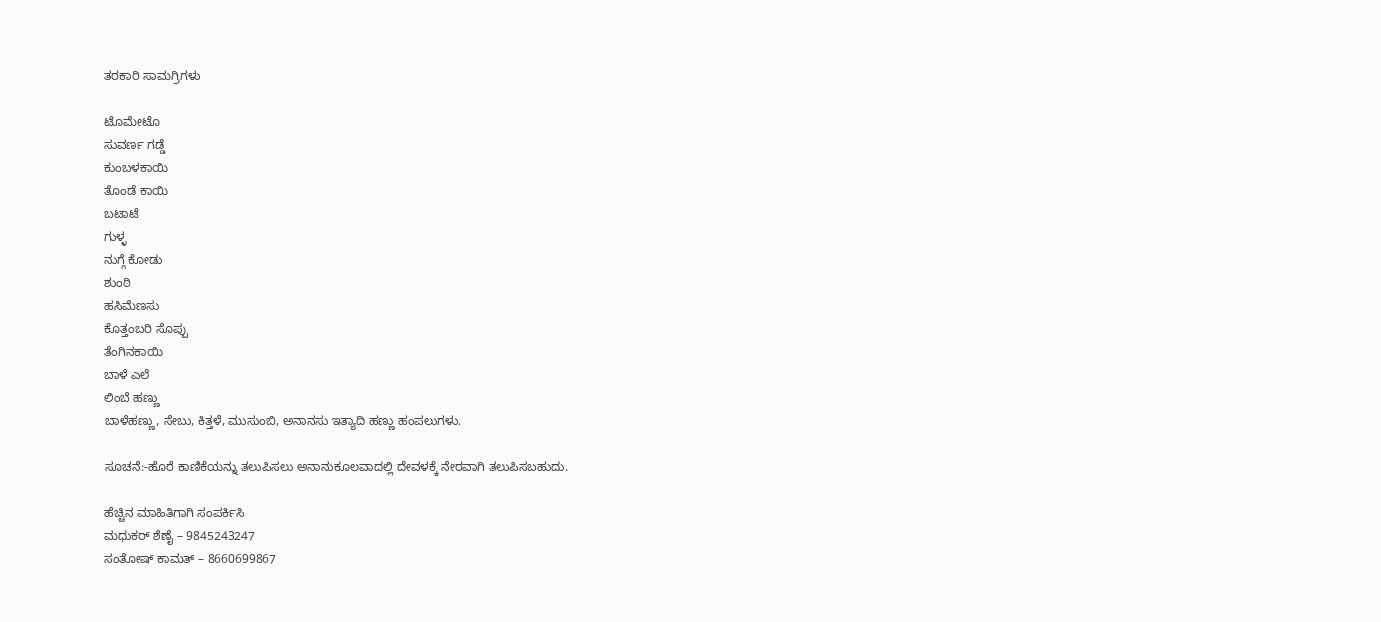ತರಕಾರಿ ಸಾಮಗ್ರಿಗಳು

ಟೊಮೇಟೊ
ಸುವರ್ಣ ಗಡ್ಡೆ
ಕುಂಬಳಕಾಯಿ
ತೊಂಡೆ ಕಾಯಿ
ಬಟಾಟೆ
ಗುಳ್ಳ
ನುಗ್ಗೆ ಕೋಡು
ಶುಂಠಿ
ಹಸಿಮೆಣಸು
ಕೊತ್ತಂಬರಿ ಸೊಪ್ಪು
ತೆಂಗಿನಕಾಯಿ
ಬಾಳೆ ಎಲೆ
ಲಿಂಬೆ ಹಣ್ಣು
ಬಾಳೆಹಣ್ಣು, ಸೇಬು, ಕಿತ್ತಳೆ, ಮುಸುಂಬಿ, ಅನಾನಸು ಇತ್ಯಾದಿ ಹಣ್ಣು ಹಂಪಲುಗಳು.

ಸೂಚನೆ:-ಹೊರೆ ಕಾಣಿಕೆಯನ್ನು ತಲುಪಿಸಲು ಅನಾನುಕೂಲವಾದಲ್ಲಿ ದೇವಳಕ್ಕೆ ನೇರವಾಗಿ ತಲುಪಿಸಬಹುದು.

ಹೆಚ್ಚಿನ ಮಾಹಿತಿಗಾಗಿ ಸಂಪರ್ಕಿಸಿ
ಮಧುಕರ್ ಶೆಣೈ – 9845243247
ಸಂತೋಷ್ ಕಾಮತ್ – 8660699867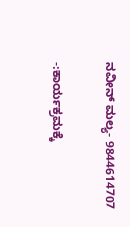ನವೀನ್ ಮಲ್ಯ- 9844614707

-:ಕಾರ್ಯಕ್ರಮಕ್ಕೆ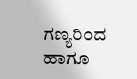ಗಣ್ಯರಿ೦ದ ಹಾಗೂ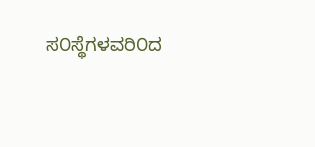ಸ೦ಸ್ಥೆಗಳವರಿ೦ದ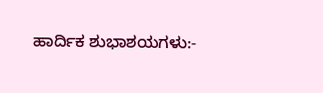ಹಾರ್ದಿಕ ಶುಭಾಶಯಗಳು:-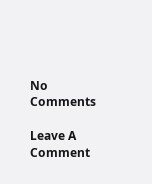No Comments

Leave A Comment